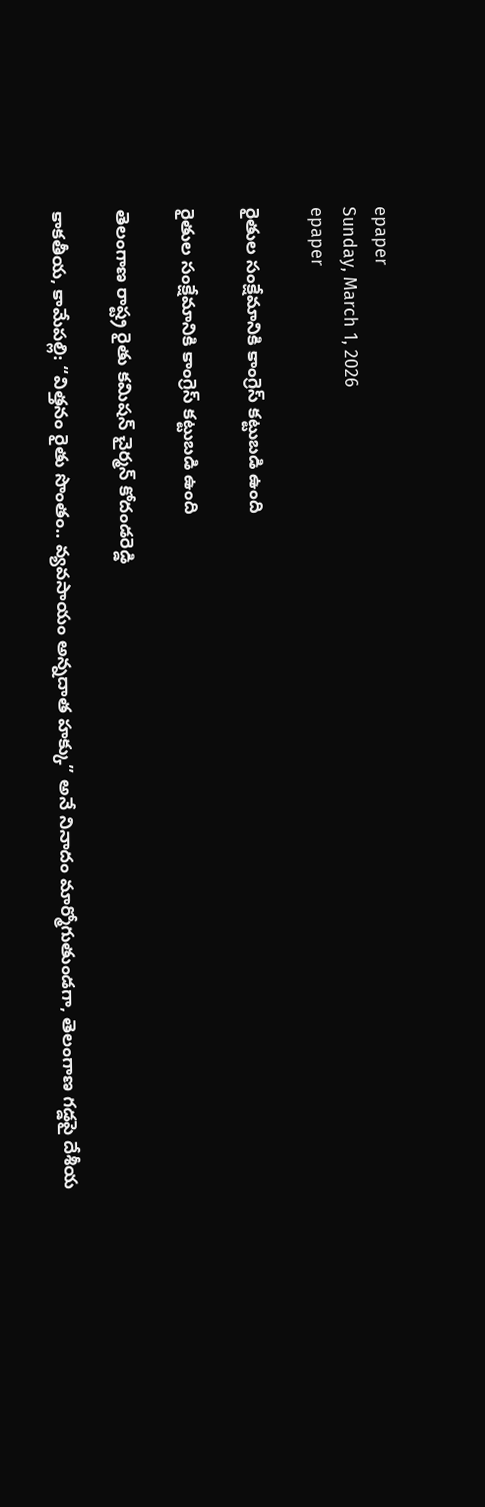epaper
Sunday, March 1, 2026
epaper

రైతుల సంక్షేమానికి కాంగ్రెస్ క‌ట్టుబ‌డి ఉంది

రైతుల సంక్షేమానికి కాంగ్రెస్ క‌ట్టుబ‌డి ఉంది

తెలంగాణ రాష్ట్ర రైతు కమిషన్ చైర్మన్ కోదండరెడ్డి

కాకతీయ, కామేపల్లి: “విత్తనం రైతు సొంతం.. వ్యవసాయం అన్నదాత హక్కు” అనే నినాదం మార్మోగుతుండగా, తెలంగాణ గడ్డపై దేశీయ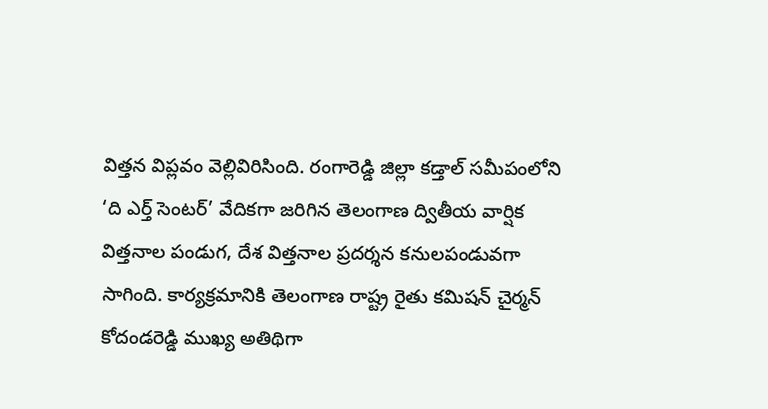విత్తన విప్లవం వెల్లివిరిసింది. రంగారెడ్డి జిల్లా కడ్తాల్ సమీపంలోని ‘ది ఎర్త్ సెంటర్’ వేదికగా జరిగిన తెలంగాణ ద్వితీయ వార్షిక విత్తనాల పండుగ, దేశ విత్తనాల ప్రదర్శన కనులపండువగా సాగింది. కార్యక్రమానికి తెలంగాణ రాష్ట్ర రైతు కమిషన్ చైర్మన్ కోదండరెడ్డి ముఖ్య అతిథిగా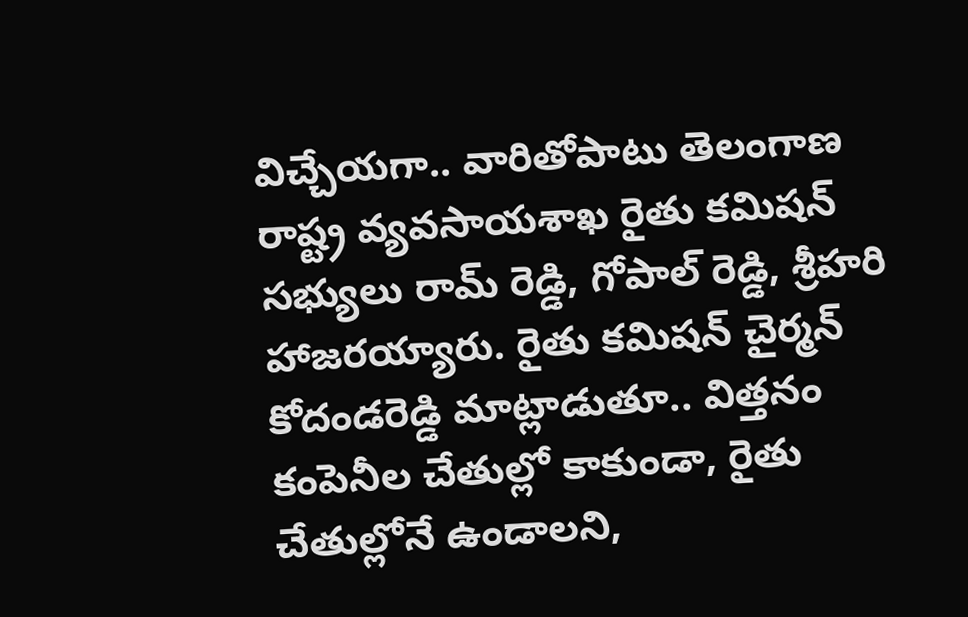విచ్చేయ‌గా.. వారితోపాటు తెలంగాణ రాష్ట్ర వ్యవసాయశాఖ రైతు కమిషన్ సభ్యులు రామ్ రెడ్డి, గోపాల్ రెడ్డి, శ్రీహరి హాజ‌ర‌య్యారు. రైతు కమిషన్ చైర్మన్ కోదండరెడ్డి మాట్లాడుతూ.. విత్తనం కంపెనీల చేతుల్లో కాకుండా, రైతు చేతుల్లోనే ఉండాలని,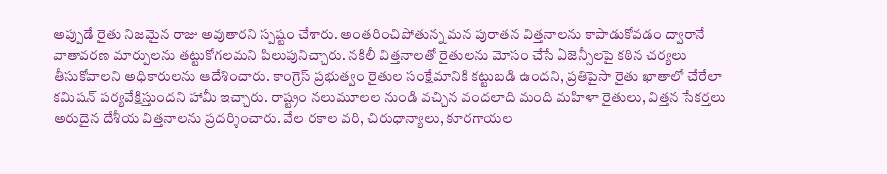అప్పుడే రైతు నిజమైన రాజు అవుతారని స్పష్టం చేశారు. అంతరించిపోతున్న మన పురాతన విత్తనాలను కాపాడుకోవడం ద్వారానే వాతావరణ మార్పులను తట్టుకోగలమని పిలుపునిచ్చారు. నకిలీ విత్తనాలతో రైతులను మోసం చేసే ఏజెన్సీలపై కఠిన చర్యలు తీసుకోవాలని అధికారులను ఆదేశించారు. కాంగ్రెస్ ప్రభుత్వం రైతుల సంక్షేమానికి కట్టుబడి ఉందని, ప్రతిపైసా రైతు ఖాతాలో చేరేలా కమిషన్ పర్యవేక్షిస్తుందని హామీ ఇచ్చారు. రాష్ట్రం నలుమూలల నుండి వచ్చిన వందలాది మంది మహిళా రైతులు, విత్తన సేకర్తలు అరుదైన దేశీయ విత్తనాలను ప్రదర్శించారు. వేల రకాల వరి, చిరుధాన్యాలు, కూరగాయల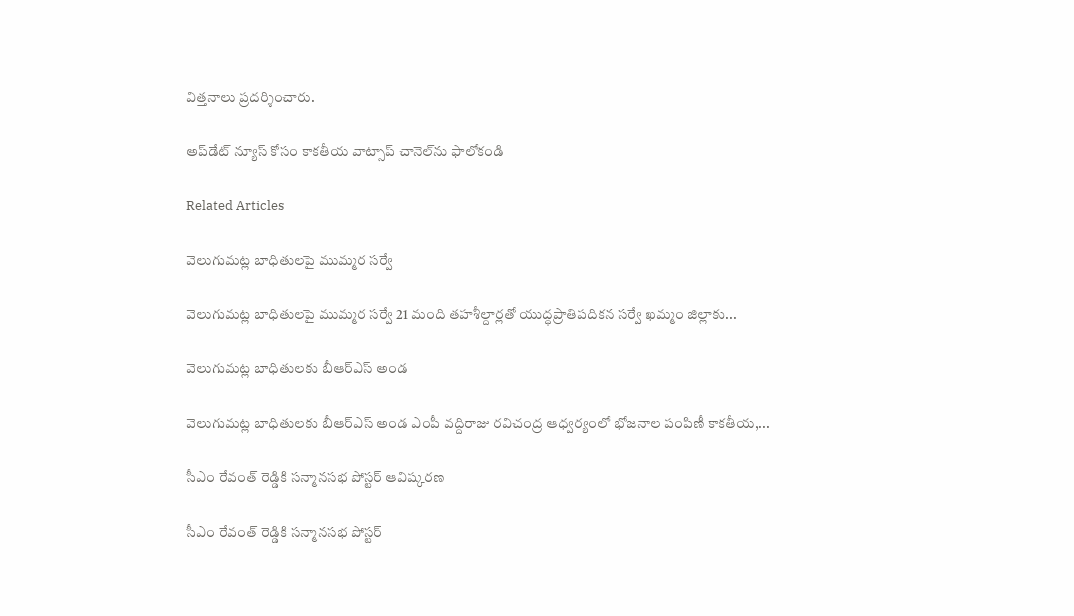విత్తనాలు ప్ర‌ద‌ర్శించారు.

అప్‌డేట్ న్యూస్ కోసం కాక‌తీయ వాట్సాప్ చానెల్‌ను ఫాలోకండి

Related Articles

వెలుగుమట్ల బాధితులపై ముమ్మర సర్వే

వెలుగుమట్ల బాధితులపై ముమ్మర సర్వే 21 మంది తహశీల్దార్లతో యుద్ధప్రాతిపదికన సర్వే ఖమ్మం జిల్లాకు...

వెలుగుమట్ల బాధితులకు బీఆర్ఎస్ అండ

వెలుగుమట్ల బాధితులకు బీఆర్ఎస్ అండ ఎంపీ వద్దిరాజు రవిచంద్ర ఆధ్వర్యంలో భోజనాల పంపిణీ కాకతీయ,...

సీఎం రేవంత్ రెడ్డికి సన్మానసభ పోస్టర్ ఆవిష్కరణ

సీఎం రేవంత్ రెడ్డికి సన్మానసభ పోస్టర్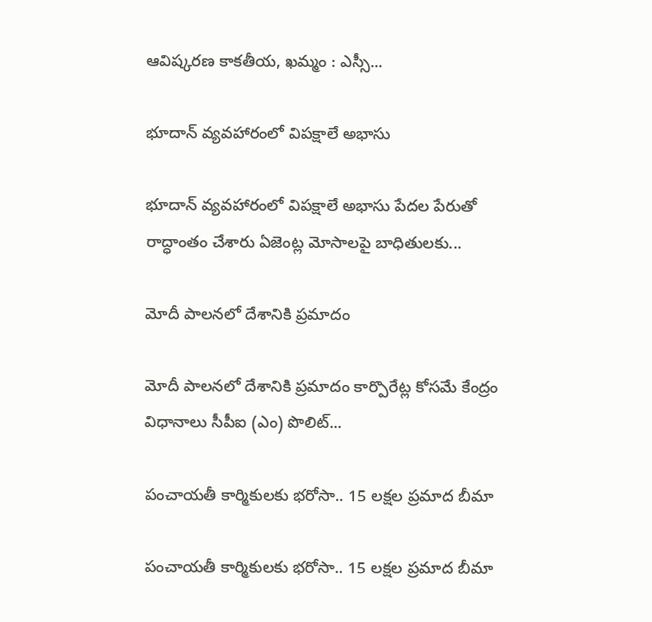ఆవిష్కరణ కాకతీయ, ఖమ్మం : ఎస్సీ...

భూదాన్ వ్యవహారంలో విపక్షాలే అభాసు

భూదాన్ వ్యవహారంలో విపక్షాలే అభాసు పేదల పేరుతో రాద్ధాంతం చేశారు ఏజెంట్ల మోసాలపై బాధితులకు...

మోదీ పాలనలో దేశానికి ప్రమాదం

మోదీ పాలనలో దేశానికి ప్రమాదం కార్పొరేట్ల కోసమే కేంద్రం విధానాలు సీపీఐ (ఎం) పొలిట్...

పంచాయతీ కార్మికులకు భరోసా.. 15 లక్షల ప్రమాద బీమా

పంచాయతీ కార్మికులకు భరోసా.. 15 లక్షల ప్రమాద బీమా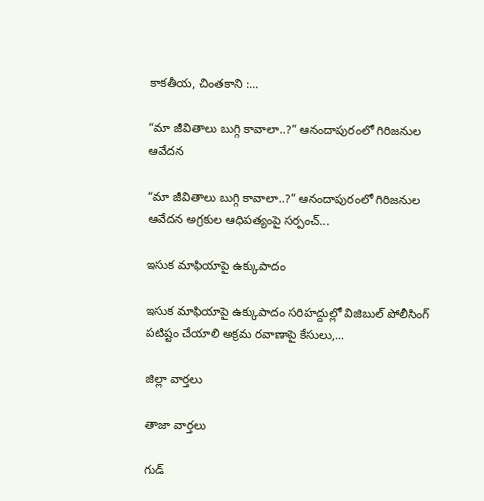కాకతీయ, చింతకాని :...

“మా జీవితాలు బుగ్గి కావాలా..?” ఆనందాపురంలో గిరిజనుల ఆవేదన

“మా జీవితాలు బుగ్గి కావాలా..?” ఆనందాపురంలో గిరిజనుల ఆవేదన అగ్రకుల ఆధిపత్యంపై సర్పంచ్...

ఇసుక మాఫియాపై ఉక్కుపాదం

ఇసుక మాఫియాపై ఉక్కుపాదం సరిహద్దుల్లో విజిబుల్ పోలీసింగ్ పటిష్టం చేయాలి అక్రమ రవాణాపై కేసులు,...

జిల్లా వార్త‌లు

తాజా వార్త‌లు

గుడ్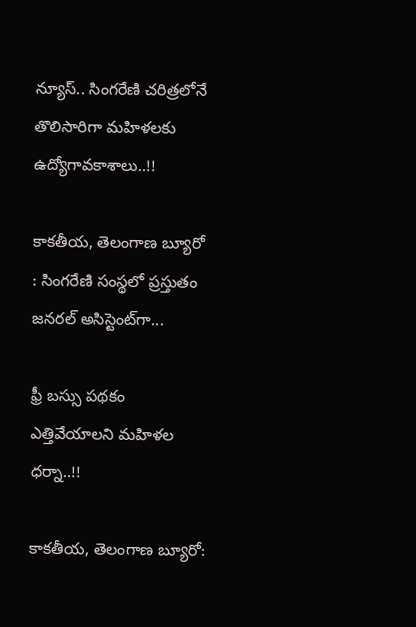న్యూస్.. సింగరేణి చరిత్రలోనే తొలిసారిగా మ‌హిళ‌ల‌కు ఉద్యోగావ‌కాశాలు..!!

కాక‌తీయ‌, తెలంగాణ బ్యూరో : సింగరేణి సంస్థలో ప్రస్తుతం జనరల్ అసిస్టెంట్‌గా...

ఫ్రీ బస్సు పథకం ఎత్తివేయాలని మహిళల ధర్నా..!!

కాకతీయ, తెలంగాణ బ్యూరో: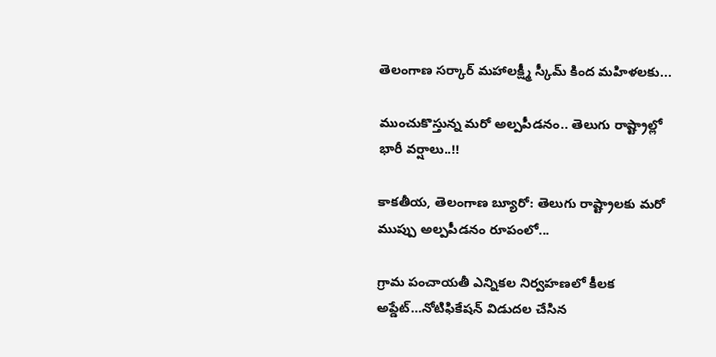తెలంగాణ సర్కార్ మహాలక్ష్మీ స్కీమ్ కింద మహిళలకు...

ముంచుకొస్తున్న మరో అల్పపీడనం.. తెలుగు రాష్ట్రాల్లో భారీ వర్షాలు..!!

కాకతీయ, తెలంగాణ బ్యూరో: తెలుగు రాష్ట్రాలకు మరో ముప్పు అల్పపీడనం రూపంలో...

గ్రామ పంచాయ‌తీ ఎన్నిక‌ల నిర్వ‌హ‌ణ‌లో కీల‌క అప్డేట్‌…నోటిఫికేషన్ విడుదల చేసిన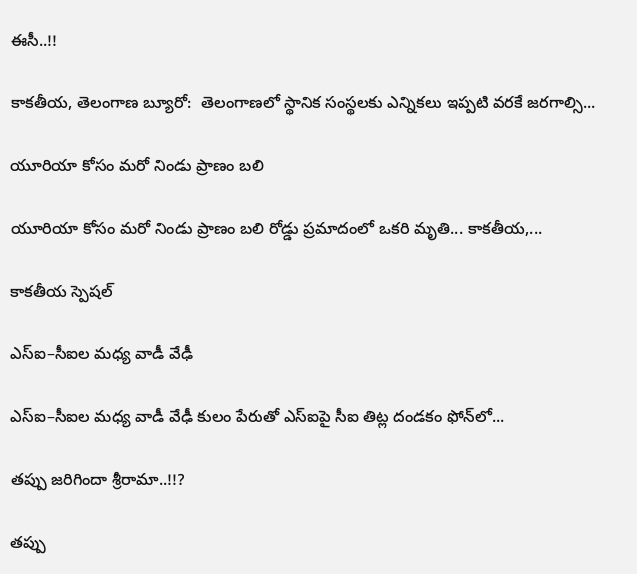ఈసీ..!!

కాకతీయ, తెలంగాణ బ్యూరో:  తెలంగాణలో స్థానిక సంస్థలకు ఎన్నికలు ఇప్పటి వరకే జరగాల్సి...

యూరియా కోసం మరో నిండు ప్రాణం బలి

యూరియా కోసం మరో నిండు ప్రాణం బలి రోడ్డు ప్రమాదంలో ఒకరి మృతి... కాకతీయ,...

కాక‌తీయ స్పెష‌ల్‌

ఎస్ఐ–సీఐల మ‌ధ్య వాడీ వేఢీ

ఎస్ఐ–సీఐల మ‌ధ్య వాడీ వేఢీ కులం పేరుతో ఎస్ఐపై సీఐ తిట్ల దండ‌కం ఫోన్‌లో...

త‌ప్పు జ‌రిగిందా శ్రీరామా..!!?

త‌ప్పు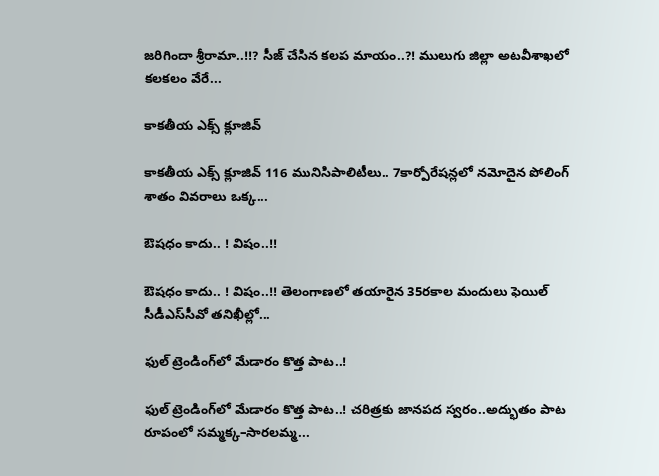జ‌రిగిందా శ్రీరామా..!!? సీజ్ చేసిన క‌ల‌ప‌ మాయం..?! ములుగు జిల్లా అట‌వీశాఖ‌లో క‌ల‌క‌లం వేరే...

కాక‌తీయ ఎక్స్ క్లూజివ్

కాక‌తీయ ఎక్స్ క్లూజివ్ 116 మునిసిపాలిటీలు.. 7కార్పోరేష‌న్ల‌లో న‌మోదైన పోలింగ్ శాతం వివ‌రాలు ఒక్క...

ఔష‌ధం కాదు.. ! విషం..!!

ఔష‌ధం కాదు.. ! విషం..!! తెలంగాణలో తయారైన 35ర‌కాల మందులు ఫెయిల్‌ సీడీఎస్‌సీవో తనిఖీల్లో...

ఫుల్ ట్రెండింగ్‌లో మేడారం కొత్త పాట..!

ఫుల్ ట్రెండింగ్‌లో మేడారం కొత్త పాట..! చరిత్రకు జానపద స్వరం..అద్భుతం పాట రూపంలో సమ్మక్క–సారలమ్మ...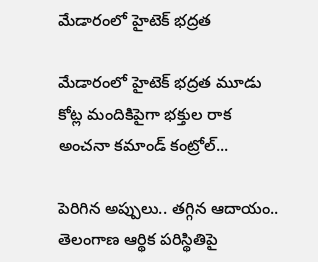మేడారంలో హైటెక్ భద్రత

మేడారంలో హైటెక్ భద్రత మూడు కోట్ల మందికిపైగా భక్తుల రాక అంచనా కమాండ్ కంట్రోల్...

పెరిగిన అప్పులు.. తగ్గిన ఆదాయం.. తెలంగాణ ఆర్థిక పరిస్థితిపై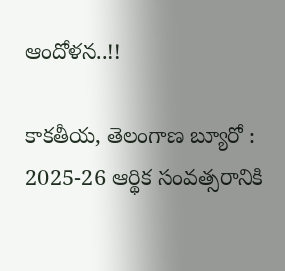ఆందోళన..!!

కాకతీయ, తెలంగాణ బ్యూరో : 2025-26 ఆర్థిక సంవత్సరానికి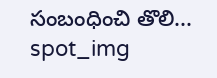సంబంధించి తొలి...
spot_img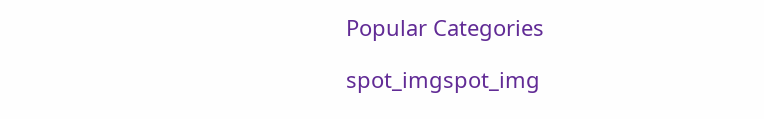Popular Categories

spot_imgspot_img